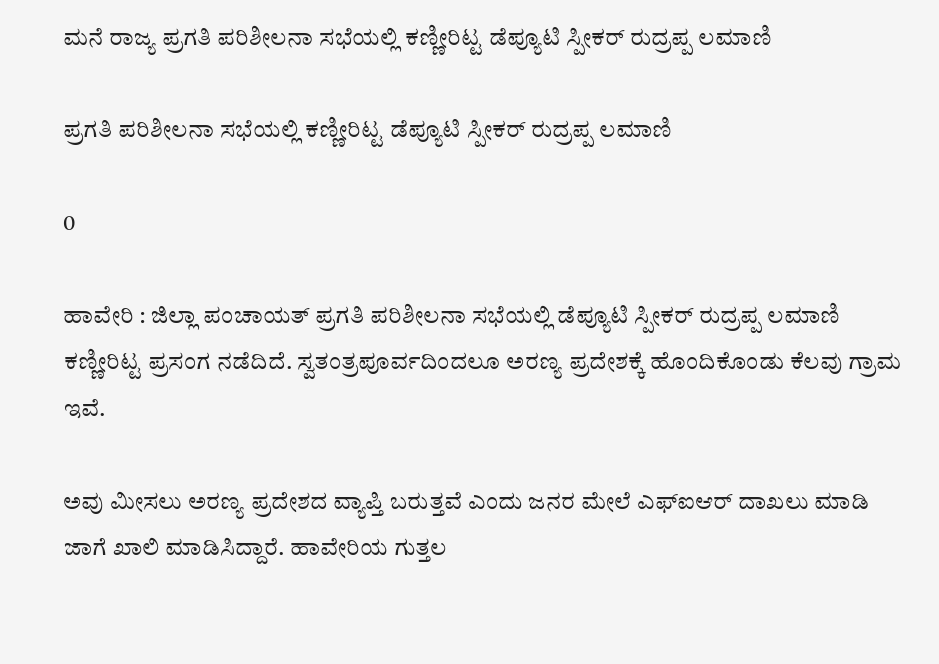ಮನೆ ರಾಜ್ಯ ಪ್ರಗತಿ ಪರಿಶೀಲನಾ ಸಭೆಯಲ್ಲಿ ಕಣ್ಣೀರಿಟ್ಟ ಡೆಪ್ಯೂಟಿ ಸ್ಪೀಕರ್ ರುದ್ರಪ್ಪ ಲಮಾಣಿ

ಪ್ರಗತಿ ಪರಿಶೀಲನಾ ಸಭೆಯಲ್ಲಿ ಕಣ್ಣೀರಿಟ್ಟ ಡೆಪ್ಯೂಟಿ ಸ್ಪೀಕರ್ ರುದ್ರಪ್ಪ ಲಮಾಣಿ

0

ಹಾವೇರಿ : ಜಿಲ್ಲಾ ಪಂಚಾಯತ್ ಪ್ರಗತಿ ಪರಿಶೀಲನಾ ಸಭೆಯಲ್ಲಿ ಡೆಪ್ಯೂಟಿ ಸ್ಪೀಕರ್ ರುದ್ರಪ್ಪ ಲಮಾಣಿ ಕಣ್ಣೀರಿಟ್ಟ ಪ್ರಸಂಗ ನಡೆದಿದೆ. ಸ್ವತಂತ್ರಪೂರ್ವದಿಂದಲೂ ಅರಣ್ಯ ಪ್ರದೇಶಕ್ಕೆ ಹೊಂದಿಕೊಂಡು ಕೆಲವು ಗ್ರಾಮ ಇವೆ.

ಅವು ಮೀಸಲು ಅರಣ್ಯ ಪ್ರದೇಶದ ವ್ಯಾಪ್ತಿ ಬರುತ್ತವೆ ಎಂದು ಜನರ ಮೇಲೆ ಎಫ್‌ಐಆರ್‌ ದಾಖಲು ಮಾಡಿ ಜಾಗೆ ಖಾಲಿ ಮಾಡಿಸಿದ್ದಾರೆ. ಹಾವೇರಿಯ ಗುತ್ತಲ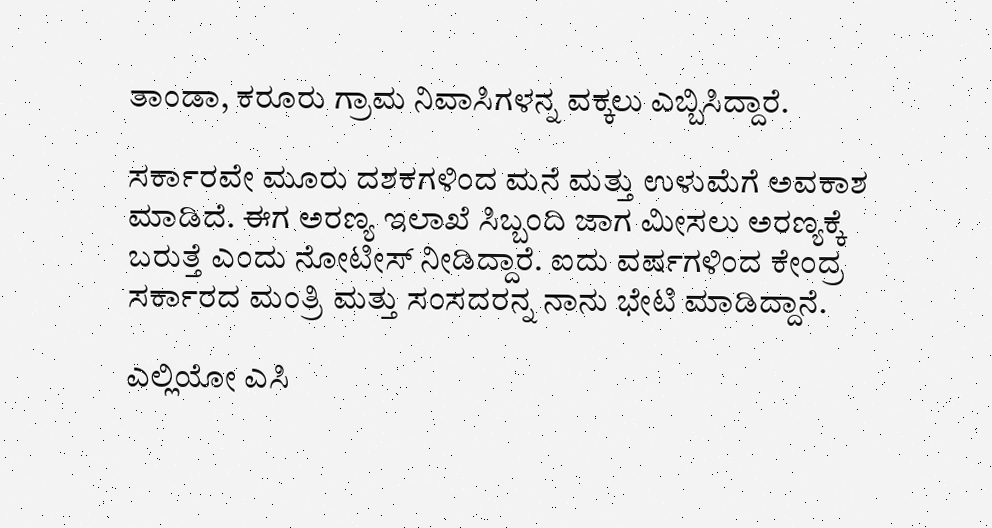ತಾಂಡಾ, ಕರೂರು ಗ್ರಾಮ ನಿವಾಸಿಗಳನ್ನ ವಕ್ಕಲು ಎಬ್ಬಿಸಿದ್ದಾರೆ.

ಸರ್ಕಾರವೇ ಮೂರು ದಶಕಗಳಿಂದ ಮನೆ ಮತ್ತು ಉಳುಮೆಗೆ ಅವಕಾಶ ಮಾಡಿದೆ. ಈಗ ಅರಣ್ಯ ಇಲಾಖೆ ಸಿಬ್ಬಂದಿ ಜಾಗ ಮೀಸಲು ಅರಣ್ಯಕ್ಕೆ ಬರುತ್ತೆ ಎಂದು ನೋಟೀಸ್ ನೀಡಿದ್ದಾರೆ. ಐದು ವರ್ಷಗಳಿಂದ ಕೇಂದ್ರ ಸರ್ಕಾರದ ಮಂತ್ರಿ ಮತ್ತು ಸಂಸದರನ್ನ ನಾನು ಭೇಟಿ ಮಾಡಿದ್ದಾನೆ.

ಎಲ್ಲಿಯೋ ಎಸಿ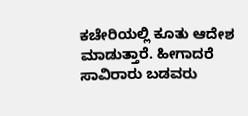ಕಚೇರಿಯಲ್ಲಿ ಕೂತು ಆದೇಶ ಮಾಡುತ್ತಾರೆ. ಹೀಗಾದರೆ ಸಾವಿರಾರು ಬಡವರು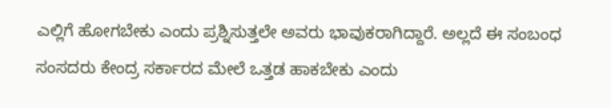ಎಲ್ಲಿಗೆ ಹೋಗಬೇಕು ಎಂದು ಪ್ರಶ್ನಿಸುತ್ತಲೇ ಅವರು ಭಾವುಕರಾಗಿದ್ದಾರೆ. ಅಲ್ಲದೆ ಈ ಸಂಬಂಧ ಸಂಸದರು ಕೇಂದ್ರ ಸರ್ಕಾರದ ಮೇಲೆ ಒತ್ತಡ ಹಾಕಬೇಕು ಎಂದು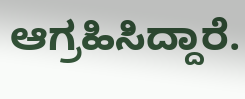ಆಗ್ರಹಿಸಿದ್ದಾರೆ.